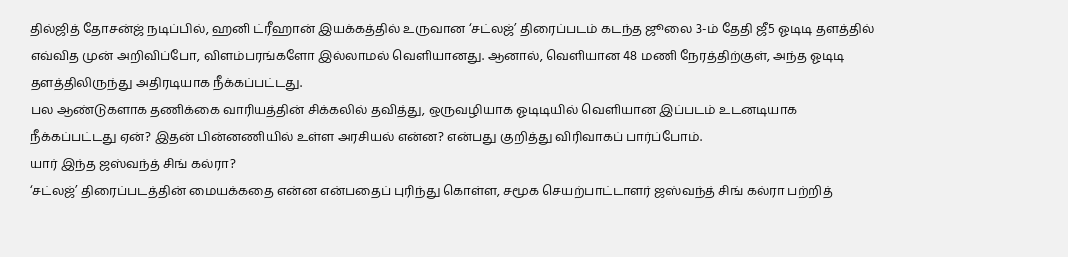தில்ஜித் தோசன்ஜ் நடிப்பில், ஹனி ட்ரீஹான் இயக்கத்தில் உருவான ‘சட்லஜ்’ திரைப்படம் கடந்த ஜூலை 3-ம் தேதி ஜீ5 ஓடிடி தளத்தில் எவ்வித முன் அறிவிப்போ, விளம்பரங்களோ இல்லாமல் வெளியானது. ஆனால், வெளியான 48 மணி நேரத்திற்குள், அந்த ஓடிடி தளத்திலிருந்து அதிரடியாக நீக்கப்பட்டது.
பல ஆண்டுகளாக தணிக்கை வாரியத்தின் சிக்கலில் தவித்து, ஒருவழியாக ஓடிடியில் வெளியான இப்படம் உடனடியாக நீக்கப்பட்டது ஏன்? இதன் பின்னணியில் உள்ள அரசியல் என்ன? என்பது குறித்து விரிவாகப் பார்ப்போம்.
யார் இந்த ஜஸ்வந்த் சிங் கல்ரா?
‘சட்லஜ்’ திரைப்படத்தின் மையக்கதை என்ன என்பதைப் புரிந்து கொள்ள, சமூக செயற்பாட்டாளர் ஜஸ்வந்த் சிங் கல்ரா பற்றித்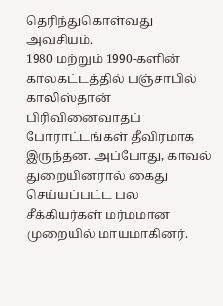தெரிந்துகொள்வது அவசியம்.
1980 மற்றும் 1990-களின் காலகட்டத்தில் பஞ்சாபில் காலிஸ்தான் பிரிவினைவாதப் போராட்டங்கள் தீவிரமாக இருந்தன. அப்போது, காவல் துறையினரால் கைது செய்யப்பட்ட பல சீக்கியர்கள் மர்மமான முறையில் மாயமாகினர்.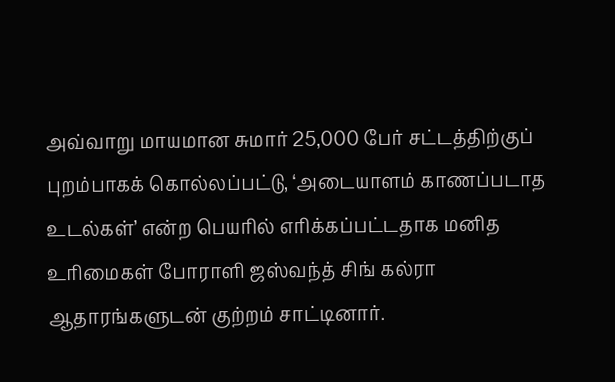அவ்வாறு மாயமான சுமார் 25,000 பேர் சட்டத்திற்குப் புறம்பாகக் கொல்லப்பட்டு, ‘அடையாளம் காணப்படாத உடல்கள்’ என்ற பெயரில் எரிக்கப்பட்டதாக மனித உரிமைகள் போராளி ஜஸ்வந்த் சிங் கல்ரா ஆதாரங்களுடன் குற்றம் சாட்டினார்.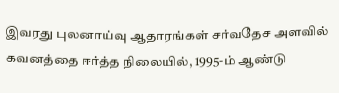இவரது புலனாய்வு ஆதாரங்கள் சர்வதேச அளவில் கவனத்தை ஈர்த்த நிலையில், 1995-ம் ஆண்டு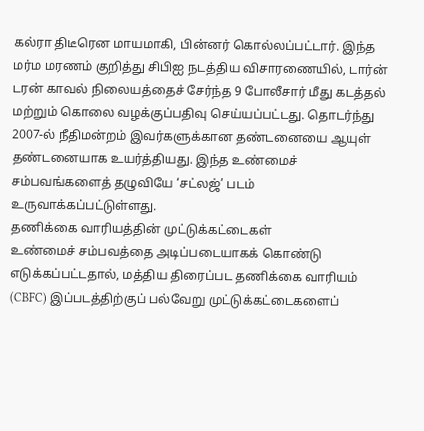கல்ரா திடீரென மாயமாகி, பின்னர் கொல்லப்பட்டார். இந்த மர்ம மரணம் குறித்து சிபிஐ நடத்திய விசாரணையில், டார்ன் டரன் காவல் நிலையத்தைச் சேர்ந்த 9 போலீசார் மீது கடத்தல் மற்றும் கொலை வழக்குப்பதிவு செய்யப்பட்டது. தொடர்ந்து 2007-ல் நீதிமன்றம் இவர்களுக்கான தண்டனையை ஆயுள் தண்டனையாக உயர்த்தியது. இந்த உண்மைச் சம்பவங்களைத் தழுவியே ‘சட்லஜ்’ படம் உருவாக்கப்பட்டுள்ளது.
தணிக்கை வாரியத்தின் முட்டுக்கட்டைகள்
உண்மைச் சம்பவத்தை அடிப்படையாகக் கொண்டு எடுக்கப்பட்டதால், மத்திய திரைப்பட தணிக்கை வாரியம் (CBFC) இப்படத்திற்குப் பல்வேறு முட்டுக்கட்டைகளைப்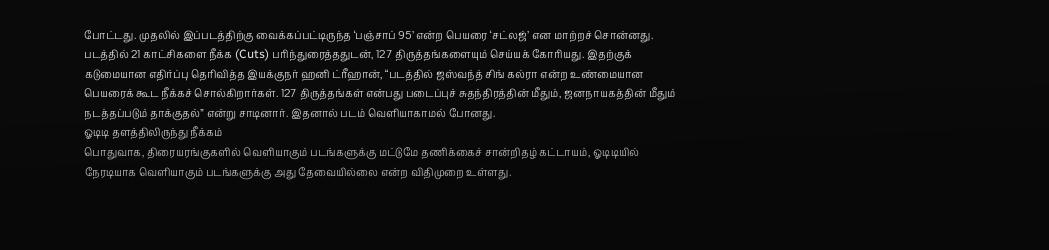போட்டது. முதலில் இப்படத்திற்கு வைக்கப்பட்டிருந்த ‘பஞ்சாப் 95’ என்ற பெயரை ‘சட்லஜ்’ என மாற்றச் சொன்னது.
படத்தில் 21 காட்சிகளை நீக்க (Cuts) பரிந்துரைத்ததுடன், 127 திருத்தங்களையும் செய்யக் கோரியது. இதற்குக் கடுமையான எதிர்ப்பு தெரிவித்த இயக்குநர் ஹனி ட்ரீஹான், “படத்தில் ஜஸ்வந்த் சிங் கல்ரா என்ற உண்மையான பெயரைக் கூட நீக்கச் சொல்கிறார்கள். 127 திருத்தங்கள் என்பது படைப்புச் சுதந்திரத்தின் மீதும், ஜனநாயகத்தின் மீதும் நடத்தப்படும் தாக்குதல்” என்று சாடினார். இதனால் படம் வெளியாகாமல் போனது.
ஓடிடி தளத்திலிருந்து நீக்கம்
பொதுவாக, திரையரங்குகளில் வெளியாகும் படங்களுக்கு மட்டுமே தணிக்கைச் சான்றிதழ் கட்டாயம், ஓடிடியில் நேரடியாக வெளியாகும் படங்களுக்கு அது தேவையில்லை என்ற விதிமுறை உள்ளது.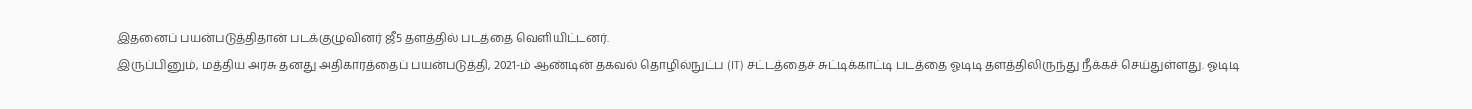இதனைப் பயன்படுத்திதான் படக்குழுவினர் ஜீ5 தளத்தில் படத்தை வெளியிட்டனர்.
இருப்பினும், மத்திய அரசு தனது அதிகாரத்தைப் பயன்படுத்தி, 2021-ம் ஆண்டின் தகவல் தொழில்நுட்ப (IT) சட்டத்தைச் சுட்டிக்காட்டி படத்தை ஓடிடி தளத்திலிருந்து நீக்கச் செய்துள்ளது. ஓடிடி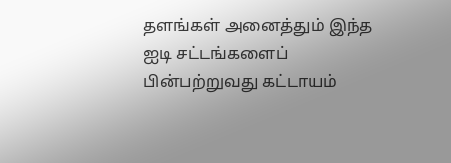தளங்கள் அனைத்தும் இந்த ஐடி சட்டங்களைப் பின்பற்றுவது கட்டாயம்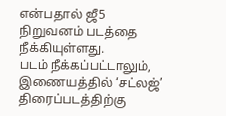என்பதால் ஜீ5 நிறுவனம் படத்தை நீக்கியுள்ளது.
படம் நீக்கப்பட்டாலும், இணையத்தில் ‘சட்லஜ்’ திரைப்படத்திற்கு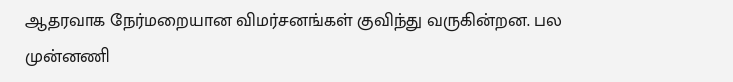ஆதரவாக நேர்மறையான விமர்சனங்கள் குவிந்து வருகின்றன. பல முன்னணி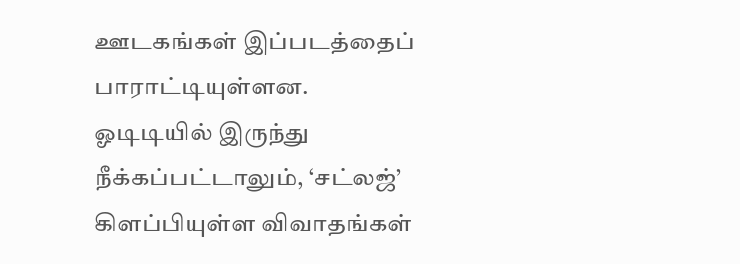ஊடகங்கள் இப்படத்தைப் பாராட்டியுள்ளன. ஓடிடியில் இருந்து நீக்கப்பட்டாலும், ‘சட்லஜ்’ கிளப்பியுள்ள விவாதங்கள்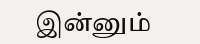இன்னும்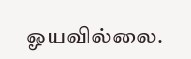ஓயவில்லை.